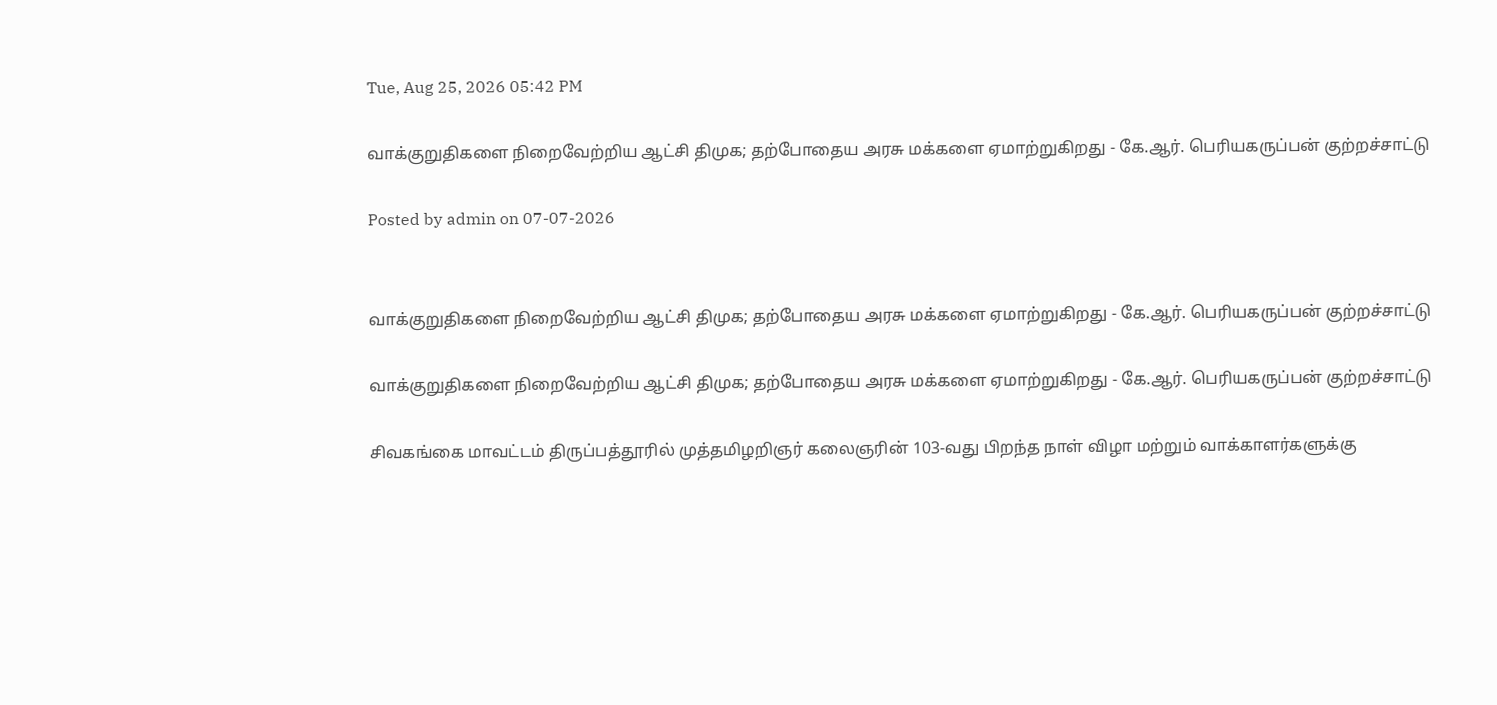Tue, Aug 25, 2026 05:42 PM

வாக்குறுதிகளை நிறைவேற்றிய ஆட்சி திமுக; தற்போதைய அரசு மக்களை ஏமாற்றுகிறது - கே.ஆர். பெரியகருப்பன் குற்றச்சாட்டு

Posted by admin on 07-07-2026


வாக்குறுதிகளை நிறைவேற்றிய ஆட்சி திமுக; தற்போதைய அரசு மக்களை ஏமாற்றுகிறது - கே.ஆர். பெரியகருப்பன் குற்றச்சாட்டு

வாக்குறுதிகளை நிறைவேற்றிய ஆட்சி திமுக; தற்போதைய அரசு மக்களை ஏமாற்றுகிறது - கே.ஆர். பெரியகருப்பன் குற்றச்சாட்டு

சிவகங்கை மாவட்டம் திருப்பத்தூரில் முத்தமிழறிஞர் கலைஞரின் 103-வது பிறந்த நாள் விழா மற்றும் வாக்காளர்களுக்கு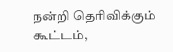நன்றி தெரிவிக்கும் கூட்டம்,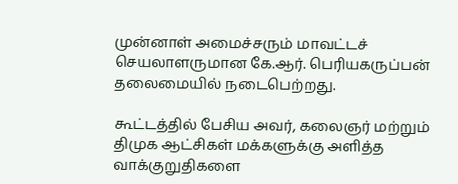முன்னாள் அமைச்சரும் மாவட்டச் செயலாளருமான கே.ஆர். பெரியகருப்பன் தலைமையில் நடைபெற்றது.

கூட்டத்தில் பேசிய அவர், கலைஞர் மற்றும் திமுக ஆட்சிகள் மக்களுக்கு அளித்த வாக்குறுதிகளை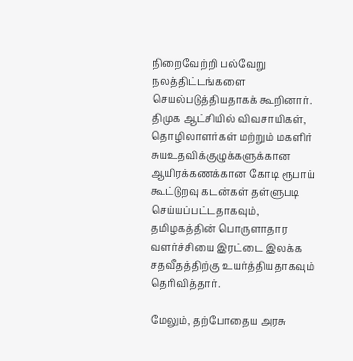நிறைவேற்றி பல்வேறு நலத்திட்டங்களை செயல்படுத்தியதாகக் கூறினார். திமுக ஆட்சியில் விவசாயிகள், தொழிலாளர்கள் மற்றும் மகளிர் சுயஉதவிக்குழுக்களுக்கான ஆயிரக்கணக்கான கோடி ரூபாய் கூட்டுறவு கடன்கள் தள்ளுபடி செய்யப்பட்டதாகவும், தமிழகத்தின் பொருளாதார வளர்ச்சியை இரட்டை இலக்க சதவீதத்திற்கு உயர்த்தியதாகவும் தெரிவித்தார்.

மேலும், தற்போதைய அரசு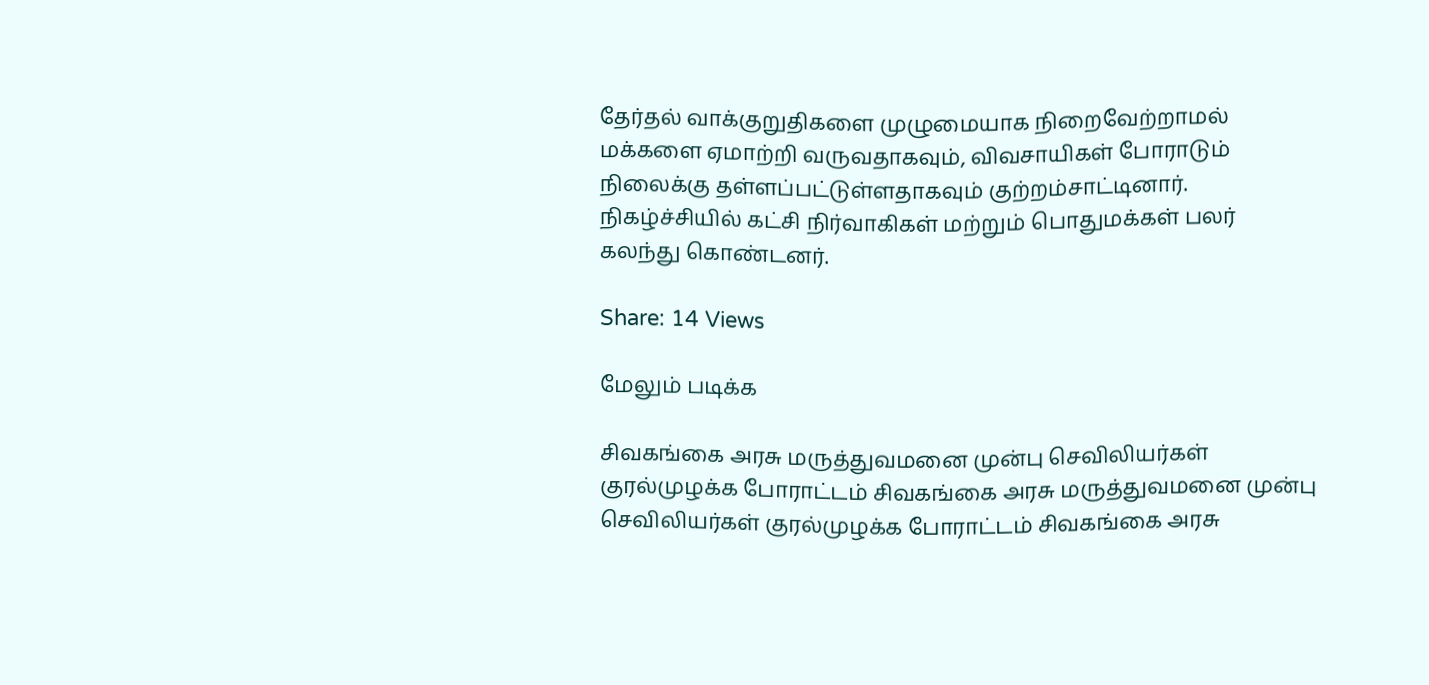தேர்தல் வாக்குறுதிகளை முழுமையாக நிறைவேற்றாமல் மக்களை ஏமாற்றி வருவதாகவும், விவசாயிகள் போராடும் நிலைக்கு தள்ளப்பட்டுள்ளதாகவும் குற்றம்சாட்டினார். நிகழ்ச்சியில் கட்சி நிர்வாகிகள் மற்றும் பொதுமக்கள் பலர் கலந்து கொண்டனர்.

Share: 14 Views

மேலும் படிக்க

சிவகங்கை அரசு மருத்துவமனை முன்பு செவிலியர்கள் குரல்முழக்க போராட்டம் சிவகங்கை அரசு மருத்துவமனை முன்பு செவிலியர்கள் குரல்முழக்க போராட்டம் சிவகங்கை அரசு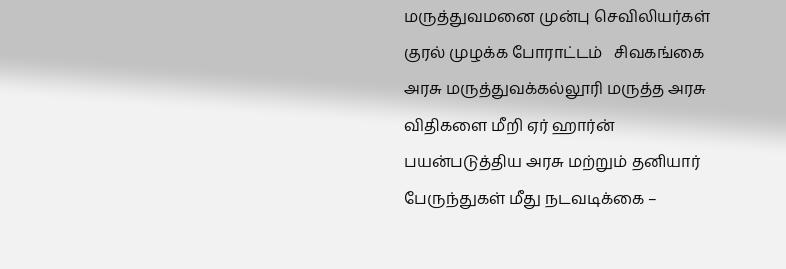மருத்துவமனை முன்பு செவிலியர்கள் குரல் முழக்க போராட்டம்   சிவகங்கை அரசு மருத்துவக்கல்லூரி மருத்த அரசு விதிகளை மீறி ஏர் ஹார்ன் பயன்படுத்திய அரசு மற்றும் தனியார் பேருந்துகள் மீது நடவடிக்கை –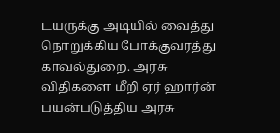டயருக்கு அடியில் வைத்து நொறுக்கிய போக்குவரத்து  காவல்துறை. அரசு விதிகளை மீறி ஏர் ஹார்ன் பயன்படுத்திய அரசு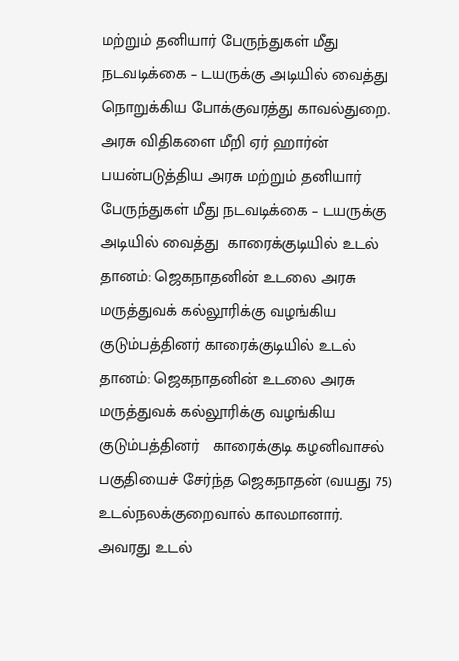மற்றும் தனியார் பேருந்துகள் மீது நடவடிக்கை – டயருக்கு அடியில் வைத்து நொறுக்கிய போக்குவரத்து காவல்துறை. அரசு விதிகளை மீறி ஏர் ஹார்ன் பயன்படுத்திய அரசு மற்றும் தனியார் பேருந்துகள் மீது நடவடிக்கை – டயருக்கு அடியில் வைத்து  காரைக்குடியில் உடல் தானம்: ஜெகநாதனின் உடலை அரசு மருத்துவக் கல்லூரிக்கு வழங்கிய குடும்பத்தினர் காரைக்குடியில் உடல் தானம்: ஜெகநாதனின் உடலை அரசு மருத்துவக் கல்லூரிக்கு வழங்கிய குடும்பத்தினர்   காரைக்குடி கழனிவாசல் பகுதியைச் சேர்ந்த ஜெகநாதன் (வயது 75) உடல்நலக்குறைவால் காலமானார்.  அவரது உடல்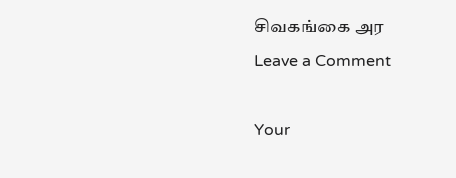சிவகங்கை அர
Leave a Comment

Your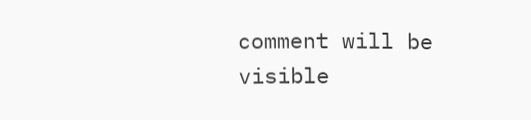comment will be visible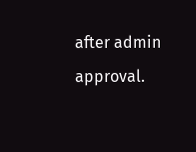after admin approval.